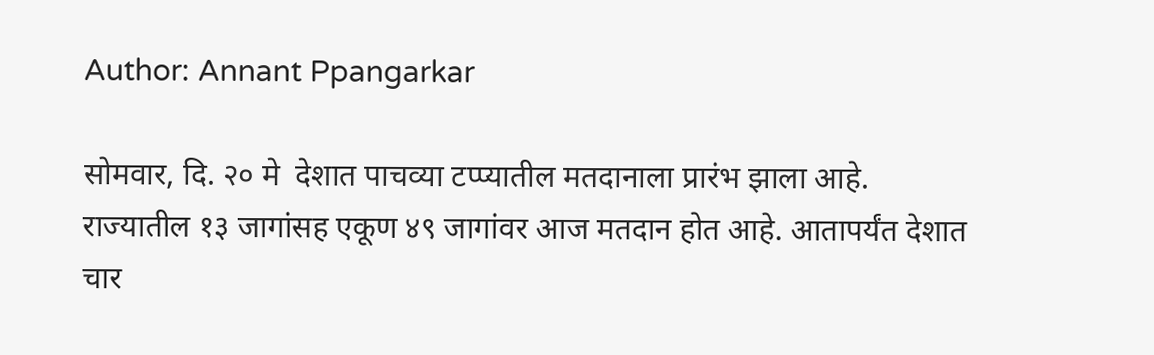Author: Annant Ppangarkar

सोमवार, दि. २० मे  देशात पाचव्या टप्प्यातील मतदानाला प्रारंभ झाला आहे. राज्यातील १३ जागांसह एकूण ४९ जागांवर आज मतदान होत आहे. आतापर्यंत देशात चार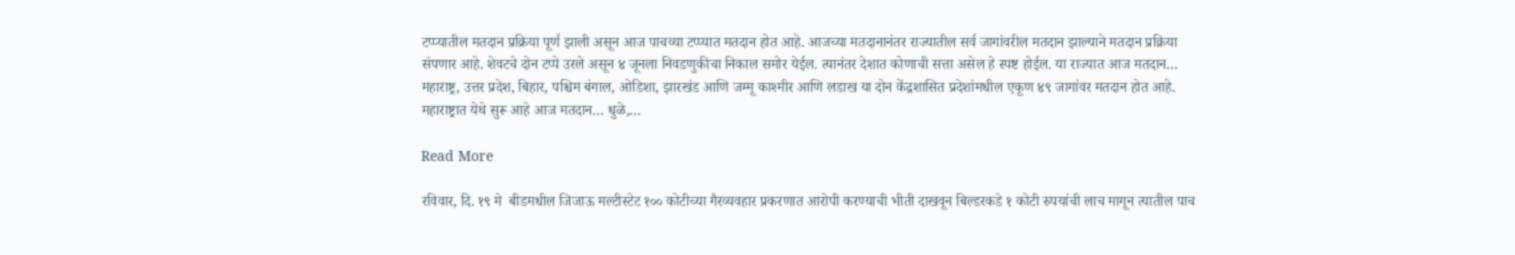टप्प्यातील मतदान प्रक्रिया पूर्ण झाली असून आज पाचव्या टप्प्यात मतदान होत आहे. आजच्या मतदानानंतर राज्यातील सर्व जागांवरील मतदान झाल्याने मतदान प्रक्रिया संपणार आहे. शेवटचे दोन टप्पे उरले असून ४ जूनला निवडणुकीचा निकाल समोर येईल. त्यानंतर देशात कोणाची सत्ता असेल हे स्पष्ट होईल. या राज्यात आज मतदान… महाराष्ट्र, उत्तर प्रदेश, बिहार, पश्चिम बंगाल, ओडिशा, झारखंड आणि जम्मू काश्मीर आणि लडाख या दोन केंद्रशासित प्रदेशांमधील एकूण ४९ जागांवर मतदान होत आहे. महाराष्ट्रात येथे सुरू आहे आज मतदान… धुळे,…

Read More

रविवार, दि. १९ मे  बीडमधील जिजाऊ मल्टीस्टेट १०० कोटीच्या गैरव्यवहार प्रकरणात आरोपी करण्याची भीती दाखवून बिल्डरकडे १ कोटी रुपयांची लाच मागून त्यातील पाच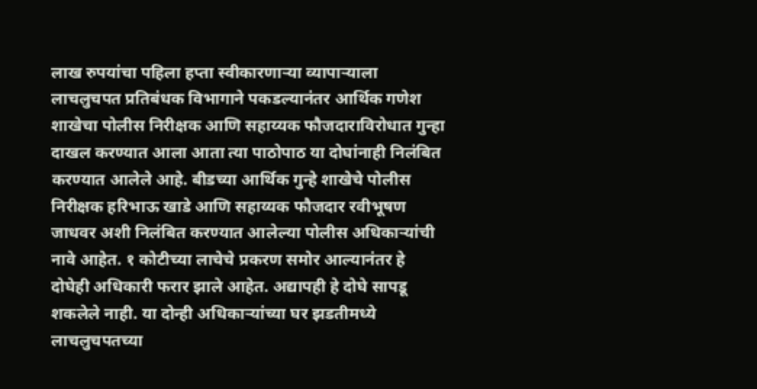लाख रुपयांचा पहिला हप्ता स्वीकारणाऱ्या व्यापाऱ्याला लाचलुचपत प्रतिबंधक विभागाने पकडल्यानंतर आर्थिक गणेश शाखेचा पोलीस निरीक्षक आणि सहाय्यक फौजदाराविरोधात गुन्हा दाखल करण्यात आला आता त्या पाठोपाठ या दोघांनाही निलंबित करण्यात आलेले आहे. बीडच्या आर्थिक गुन्हे शाखेचे पोलीस निरीक्षक हरिभाऊ खाडे आणि सहाय्यक फौजदार रवीभूषण जाधवर अशी निलंबित करण्यात आलेल्या पोलीस अधिकाऱ्यांची नावे आहेत. १ कोटीच्या लाचेचे प्रकरण समोर आल्यानंतर हे दोघेही अधिकारी फरार झाले आहेत. अद्यापही हे दोघे सापडू शकलेले नाही. या दोन्ही अधिकाऱ्यांच्या घर झडतीमध्ये लाचलुचपतच्या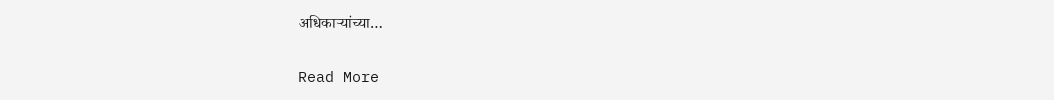अधिकाऱ्यांच्या…

Read More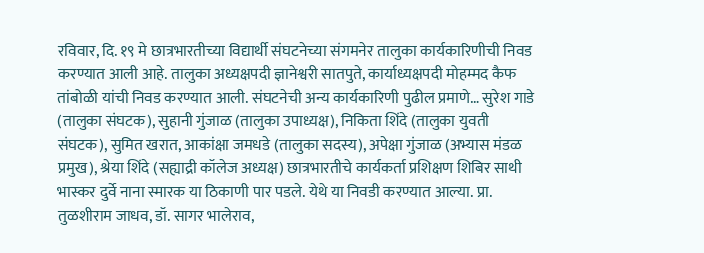रविवार, दि. १९ मे छात्रभारतीच्या विद्यार्थी संघटनेच्या संगमनेर तालुका कार्यकारिणीची निवड करण्यात आली आहे. तालुका अध्यक्षपदी ज्ञानेश्वरी सातपुते, कार्याध्यक्षपदी मोहम्मद कैफ तांबोळी यांची निवड करण्यात आली. संघटनेची अन्य कार्यकारिणी पुढील प्रमाणे… सुरेश गाडे (तालुका संघटक), सुहानी गुंजाळ (तालुका उपाध्यक्ष), निकिता शिंदे (तालुका युवती संघटक), सुमित खरात, आकांक्षा जमधडे (तालुका सदस्य), अपेक्षा गुंजाळ (अभ्यास मंडळ प्रमुख), श्रेया शिंदे (सह्याद्री कॉलेज अध्यक्ष) छात्रभारतीचे कार्यकर्ता प्रशिक्षण शिबिर साथी भास्कर दुर्वे नाना स्मारक या ठिकाणी पार पडले. येथे या निवडी करण्यात आल्या. प्रा. तुळशीराम जाधव, डॉ. सागर भालेराव,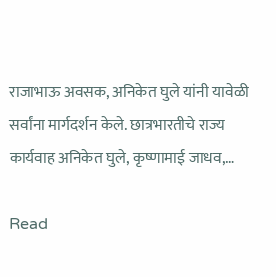राजाभाऊ अवसक, अनिकेत घुले यांनी यावेळी सर्वांना मार्गदर्शन केले. छात्रभारतीचे राज्य कार्यवाह अनिकेत घुले, कृष्णामाई जाधव,…

Read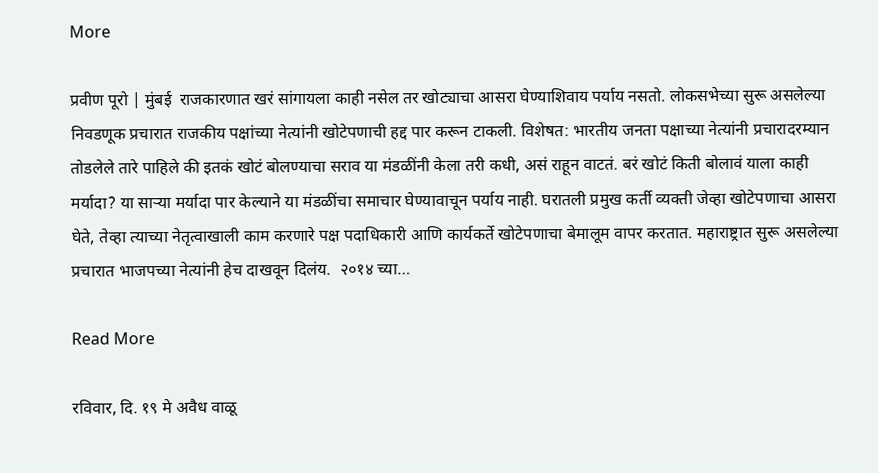More

प्रवीण पूरो | मुंबई  राजकारणात खरं सांगायला काही नसेल तर खोट्याचा आसरा घेण्याशिवाय पर्याय नसतो. लोकसभेच्या सुरू असलेल्या निवडणूक प्रचारात राजकीय पक्षांच्या नेत्यांनी खोटेपणाची हद्द पार करून टाकली. विशेषत: भारतीय जनता पक्षाच्या नेत्यांनी प्रचारादरम्यान तोडलेले तारे पाहिले की इतकं खोटं बोलण्याचा सराव या मंडळींनी केला तरी कधी, असं राहून वाटतं. बरं खोटं किती बोलावं याला काही मर्यादा? या सार्‍या मर्यादा पार केल्याने या मंडळींचा समाचार घेण्यावाचून पर्याय नाही. घरातली प्रमुख कर्ती व्यक्ती जेव्हा खोटेपणाचा आसरा घेते, तेव्हा त्याच्या नेतृत्वाखाली काम करणारे पक्ष पदाधिकारी आणि कार्यकर्ते खोटेपणाचा बेमालूम वापर करतात. महाराष्ट्रात सुरू असलेल्या प्रचारात भाजपच्या नेत्यांनी हेच दाखवून दिलंय.  २०१४ च्या…

Read More

रविवार, दि. १९ मे अवैध वाळू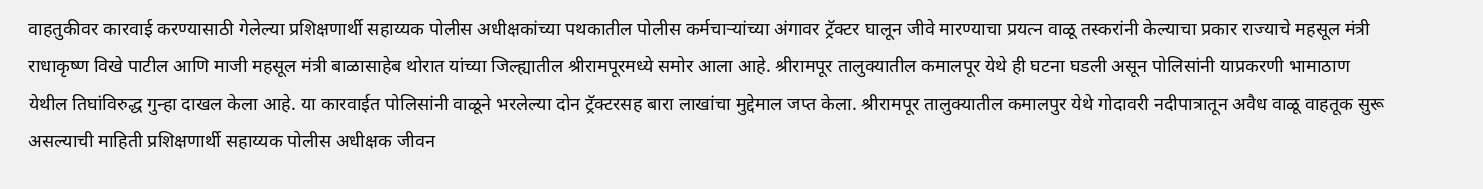वाहतुकीवर कारवाई करण्यासाठी गेलेल्या प्रशिक्षणार्थी सहाय्यक पोलीस अधीक्षकांच्या पथकातील पोलीस कर्मचाऱ्यांच्या अंगावर ट्रॅक्टर घालून जीवे मारण्याचा प्रयत्न वाळू तस्करांनी केल्याचा प्रकार राज्याचे महसूल मंत्री राधाकृष्ण विखे पाटील आणि माजी महसूल मंत्री बाळासाहेब थोरात यांच्या जिल्ह्यातील श्रीरामपूरमध्ये समोर आला आहे. श्रीरामपूर तालुक्यातील कमालपूर येथे ही घटना घडली असून पोलिसांनी याप्रकरणी भामाठाण येथील तिघांविरुद्ध गुन्हा दाखल केला आहे. या कारवाईत पोलिसांनी वाळूने भरलेल्या दोन ट्रॅक्टरसह बारा लाखांचा मुद्देमाल जप्त केला. श्रीरामपूर तालुक्यातील कमालपुर येथे गोदावरी नदीपात्रातून अवैध वाळू वाहतूक सुरू असल्याची माहिती प्रशिक्षणार्थी सहाय्यक पोलीस अधीक्षक जीवन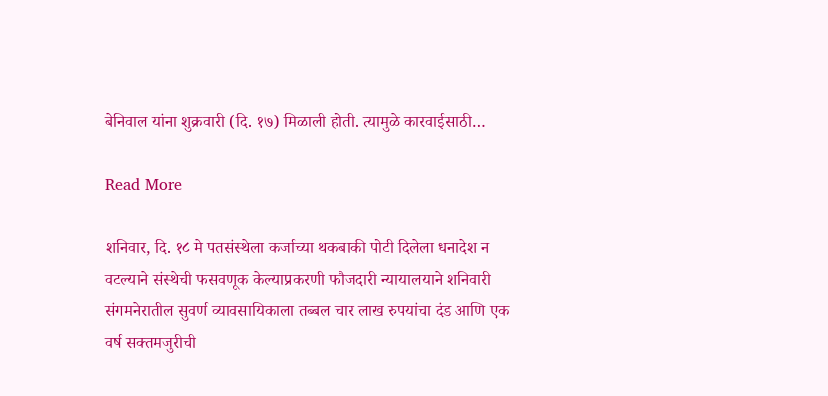बेनिवाल यांना शुक्रवारी (दि. १७) मिळाली होती. त्यामुळे कारवाईसाठी…

Read More

शनिवार, दि. १८ मे पतसंस्थेला कर्जाच्या थकबाकी पोटी दिलेला धनादेश न वटल्याने संस्थेची फसवणूक केल्याप्रकरणी फौजदारी न्यायालयाने शनिवारी संगमनेरातील सुवर्ण व्यावसायिकाला तब्बल चार लाख रुपयांचा दंड आणि एक वर्ष सक्तमजुरीची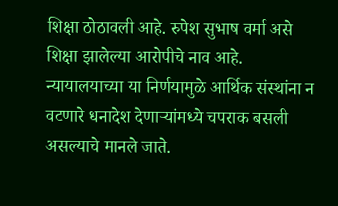शिक्षा ठोठावली आहे. रुपेश सुभाष वर्मा असे शिक्षा झालेल्या आरोपीचे नाव आहे. न्यायालयाच्या या निर्णयामुळे आर्थिक संस्थांना न वटणारे धनादेश देणाऱ्यांमध्ये चपराक बसली असल्याचे मानले जाते.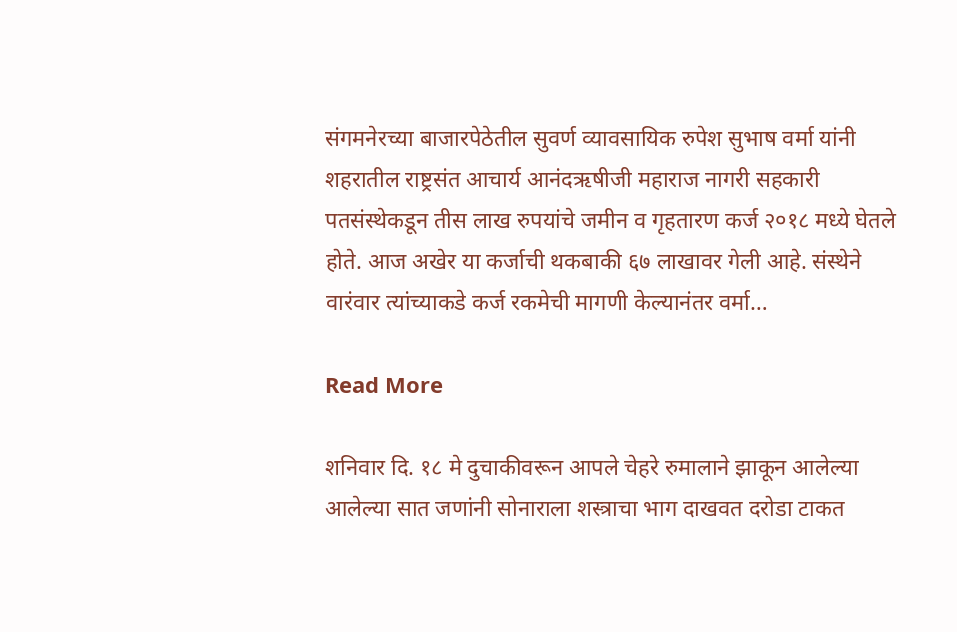संगमनेरच्या बाजारपेठेतील सुवर्ण व्यावसायिक रुपेश सुभाष वर्मा यांनी शहरातील राष्ट्रसंत आचार्य आनंदऋषीजी महाराज नागरी सहकारी पतसंस्थेकडून तीस लाख रुपयांचे जमीन व गृहतारण कर्ज २०१८ मध्ये घेतले होते. आज अखेर या कर्जाची थकबाकी ६७ लाखावर गेली आहे. संस्थेने वारंवार त्यांच्याकडे कर्ज रकमेची मागणी केल्यानंतर वर्मा…

Read More

शनिवार दि. १८ मे दुचाकीवरून आपले चेहरे रुमालाने झाकून आलेल्या आलेल्या सात जणांनी सोनाराला शस्त्राचा भाग दाखवत दरोडा टाकत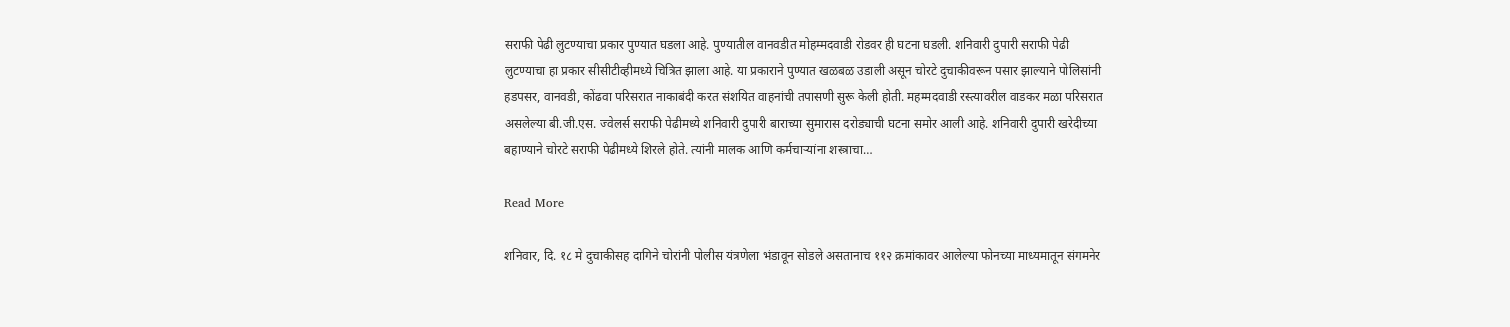सराफी पेढी लुटण्याचा प्रकार पुण्यात घडला आहे. पुण्यातील वानवडीत मोहम्मदवाडी रोडवर ही घटना घडली. शनिवारी दुपारी सराफी पेढी लुटण्याचा हा प्रकार सीसीटीव्हीमध्ये चित्रित झाला आहे. या प्रकाराने पुण्यात खळबळ उडाली असून चोरटे दुचाकीवरून पसार झाल्याने पोलिसांनी हडपसर, वानवडी, कोंढवा परिसरात नाकाबंदी करत संशयित वाहनांची तपासणी सुरू केली होती. महम्मदवाडी रस्त्यावरील वाडकर मळा परिसरात असलेल्या बी.जी.एस. ज्वेलर्स सराफी पेढीमध्ये शनिवारी दुपारी बाराच्या सुमारास दरोड्याची घटना समोर आली आहे. शनिवारी दुपारी खरेदीच्या बहाण्याने चोरटे सराफी पेढीमध्ये शिरले होते. त्यांनी मालक आणि कर्मचाऱ्यांना शस्त्राचा…

Read More

शनिवार, दि. १८ मे दुचाकीसह दागिने चोरांनी पोलीस यंत्रणेला भंडावून सोडले असतानाच ११२ क्रमांकावर आलेल्या फोनच्या माध्यमातून संगमनेर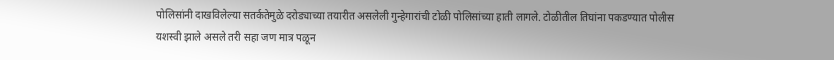पोलिसांनी दाखविलेल्या सतर्कतेमुळे दरोड्याच्या तयारीत असलेली गुन्हेगारांची टोळी पोलिसांच्या हाती लागले. टोळीतील तिघांना पकडण्यात पोलीस यशस्वी झाले असले तरी सहा जण मात्र पळून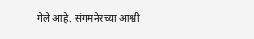गेले आहे. संगमनेरच्या आश्वी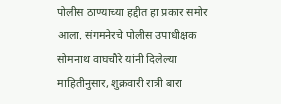पोलीस ठाण्याच्या हद्दीत हा प्रकार समोर आला. संगमनेरचे पोलीस उपाधीक्षक सोमनाथ वाघचौरे यांनी दिलेल्या माहितीनुसार, शुक्रवारी रात्री बारा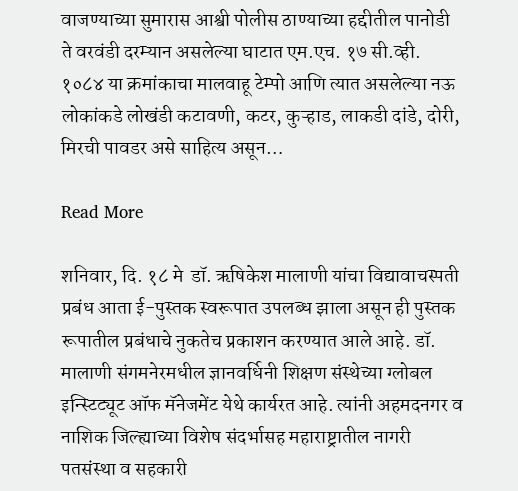वाजण्याच्या सुमारास आश्वी पोलीस ठाण्याच्या हद्दीतील पानोडी ते वरवंडी दरम्यान असलेल्या घाटात एम.एच. १७ सी.व्ही. १०८४ या क्रमांकाचा मालवाहू टेम्पो आणि त्यात असलेल्या नऊ लोकांकडे लोखंडी कटावणी, कटर, कुऱ्हाड, लाकडी दांडे, दोरी, मिरची पावडर असे साहित्य असून…

Read More

शनिवार, दि. १८ मे  डॉ. ऋषिकेश मालाणी यांचा विद्यावाचस्पती प्रबंध आता ई-पुस्तक स्वरूपात उपलब्ध झाला असून ही पुस्तक रूपातील प्रबंधाचे नुकतेच प्रकाशन करण्यात आले आहे. डॉ. मालाणी संगमनेरमधील ज्ञानवर्धिनी शिक्षण संस्थेच्या ग्लोबल इन्स्टिट्यूट ऑफ मॅनेजमेंट येथे कार्यरत आहे. त्यांनी अहमदनगर व नाशिक जिल्ह्याच्या विशेष संदर्भासह महाराष्ट्रातील नागरी पतसंस्था व सहकारी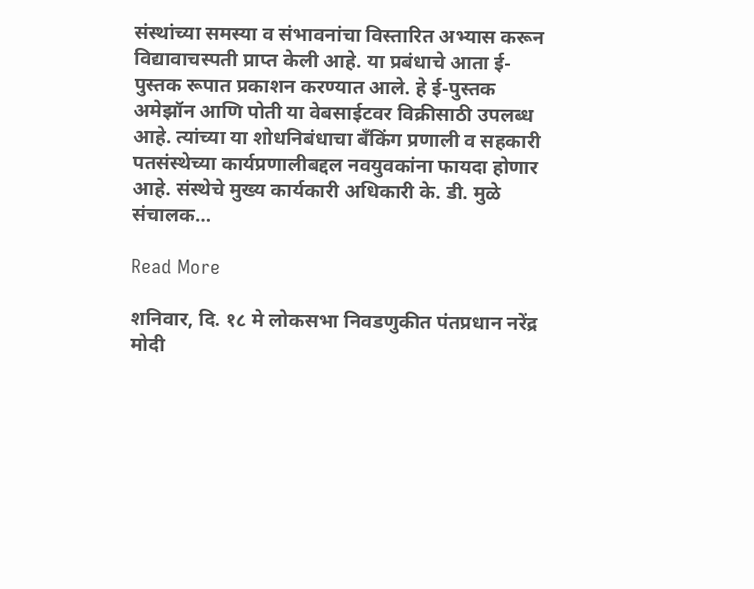संस्थांच्या समस्या व संभावनांचा विस्तारित अभ्यास करून विद्यावाचस्पती प्राप्त केली आहे. या प्रबंधाचे आता ई-पुस्तक रूपात प्रकाशन करण्यात आले. हे ई-पुस्तक अमेझॉन आणि पोती या वेबसाईटवर विक्रीसाठी उपलब्ध आहे. त्यांच्या या शोधनिबंधाचा बँकिंग प्रणाली व सहकारी पतसंस्थेच्या कार्यप्रणालीबद्दल नवयुवकांना फायदा होणार आहे. संस्थेचे मुख्य कार्यकारी अधिकारी के. डी. मुळे संचालक…

Read More

शनिवार, दि. १८ मे लोकसभा निवडणुकीत पंतप्रधान नरेंद्र मोदी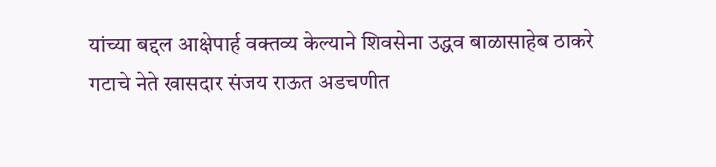यांच्या बद्दल आक्षेपार्ह वक्तव्य केल्याने शिवसेना उद्धव बाळासाहेब ठाकरे गटाचे नेते खासदार संजय राऊत अडचणीत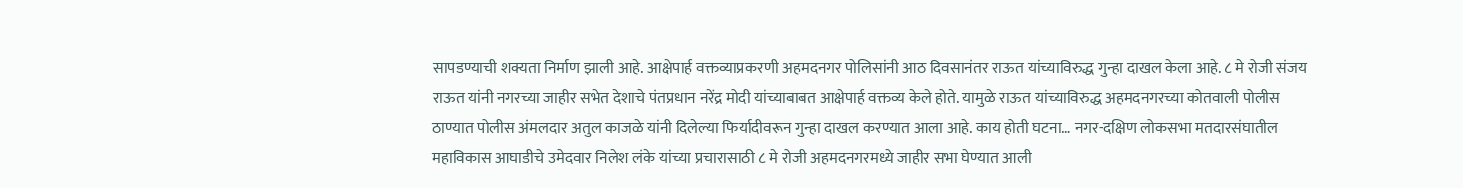सापडण्याची शक्यता निर्माण झाली आहे. आक्षेपार्ह वक्तव्याप्रकरणी अहमदनगर पोलिसांनी आठ दिवसानंतर राऊत यांच्याविरुद्ध गुन्हा दाखल केला आहे. ८ मे रोजी संजय राऊत यांनी नगरच्या जाहीर सभेत देशाचे पंतप्रधान नरेंद्र मोदी यांच्याबाबत आक्षेपार्ह वक्तव्य केले होते. यामुळे राऊत यांच्याविरुद्ध अहमदनगरच्या कोतवाली पोलीस ठाण्यात पोलीस अंमलदार अतुल काजळे यांनी दिलेल्या फिर्यादीवरून गुन्हा दाखल करण्यात आला आहे. काय होती घटना… नगर-दक्षिण लोकसभा मतदारसंघातील महाविकास आघाडीचे उमेदवार निलेश लंके यांच्या प्रचारासाठी ८ मे रोजी अहमदनगरमध्ये जाहीर सभा घेण्यात आली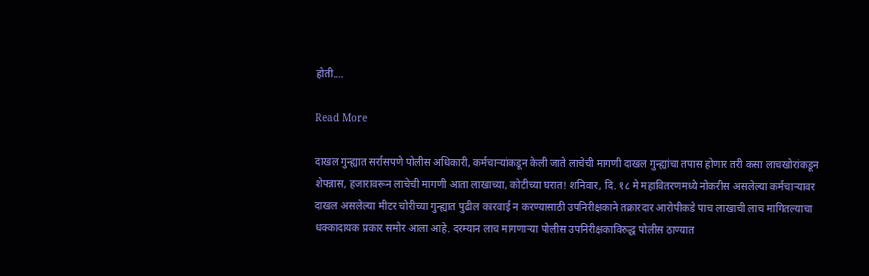होती.…

Read More

दाखल गुन्ह्यात सर्रासपणे पोलीस अधिकारी, कर्मचाऱ्यांकडून केली जाते लाचेची मागणी दाखल गुन्ह्यांचा तपास होणार तरी कसा लाचखोरांकडून शेपन्नास, हजारावरून लाचेची मागणी आता लाखाच्या, कोटीच्या घरात! शनिवार, दि. १८ मे महावितरणमध्ये नोकरीस असलेल्या कर्मचाऱ्यावर दाखल असलेल्या मीटर चोरीच्या गुन्ह्यात पुढील कारवाई न करण्यासाठी उपनिरीक्षकाने तक्रारदार आरोपीकडे पाच लाखाची लाच मागितल्याचा धक्कादायक प्रकार समोर आला आहे. दरम्यान लाच मागणाऱ्या पोलीस उपनिरीक्षकाविरुद्ध पोलीस ठाण्यात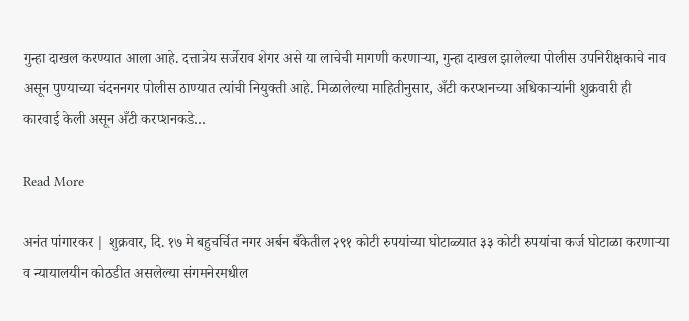गुन्हा दाखल करण्यात आला आहे. दत्तात्रेय सर्जेराव शेगर असे या लाचेची मागणी करणाऱ्या, गुन्हा दाखल झालेल्या पोलीस उपनिरीक्षकाचे नाव असून पुण्याच्या चंदननगर पोलीस ठाण्यात त्यांची नियुक्ती आहे. मिळालेल्या माहितीनुसार, अँटी करप्शनच्या अधिकाऱ्यांनी शुक्रवारी ही कारवाई केली असून अँटी करप्शनकडे…

Read More

अनंत पांगारकर | शुक्रवार, दि. १७ मे बहुचर्चित नगर अर्बन बँकेतील २९१ कोटी रुपयांच्या घोटाळ्यात ३३ कोटी रुपयांचा कर्ज घोटाळा करणाऱ्या व न्यायालयीन कोठडीत असलेल्या संगमनेरमधील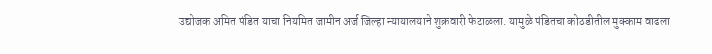उद्योजक अमित पंडित याचा नियमित जामीन अर्ज जिल्हा न्यायालयाने शुक्रवारी फेटाळला. यामुळे पंडितचा कोठडीतील मुक्काम वाढला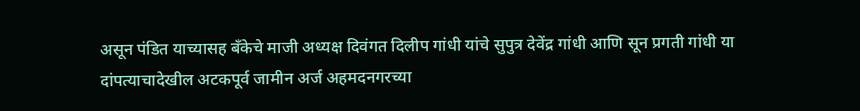असून पंडित याच्यासह बँकेचे माजी अध्यक्ष दिवंगत दिलीप गांधी यांचे सुपुत्र देवेंद्र गांधी आणि सून प्रगती गांधी या दांपत्याचादेखील अटकपूर्व जामीन अर्ज अहमदनगरच्या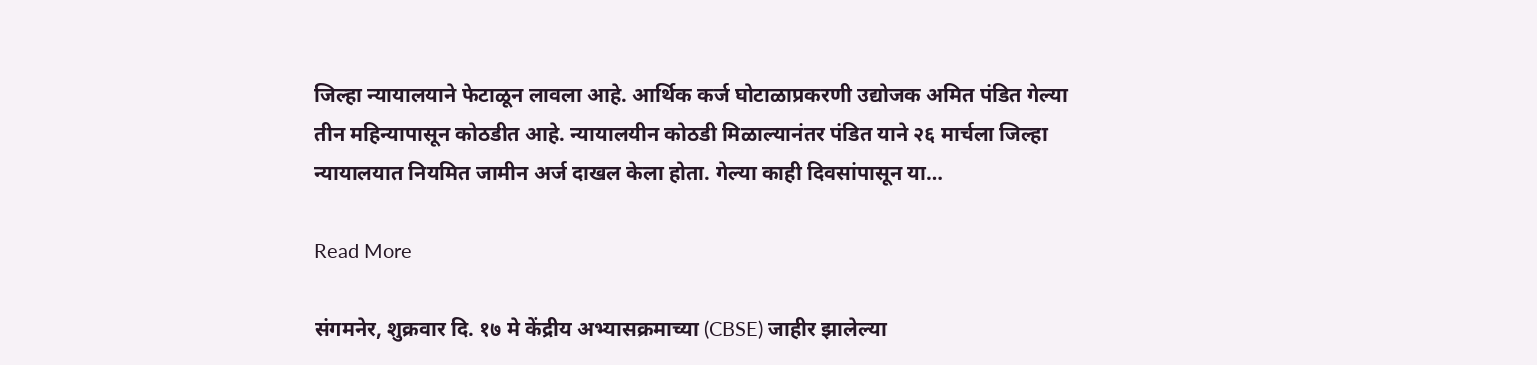जिल्हा न्यायालयाने फेटाळून लावला आहे. आर्थिक कर्ज घोटाळाप्रकरणी उद्योजक अमित पंडित गेल्या तीन महिन्यापासून कोठडीत आहे. न्यायालयीन कोठडी मिळाल्यानंतर पंडित याने २६ मार्चला जिल्हा न्यायालयात नियमित जामीन अर्ज दाखल केला होता. गेल्या काही दिवसांपासून या…

Read More

संगमनेर, शुक्रवार दि. १७ मे केंद्रीय अभ्यासक्रमाच्या (CBSE) जाहीर झालेल्या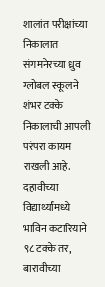शालांत परीक्षांच्या निकालात संगमनेरच्या ध्रुव ग्लोबल स्कूलने शंभर टक्के निकालाची आपली परंपरा कायम राखली आहे. दहावीच्या विद्यार्थ्यांमध्ये भाविन कटारियाने ९८ टक्के तर, बारावीच्या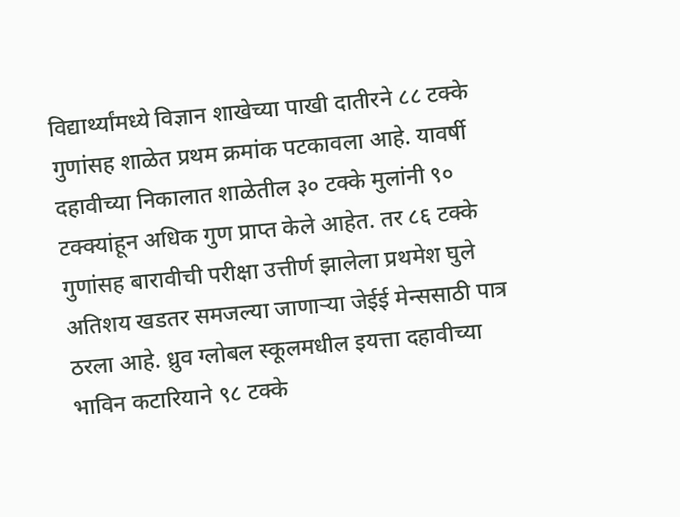विद्यार्थ्यांमध्ये विज्ञान शाखेच्या पाखी दातीरने ८८ टक्के गुणांसह शाळेत प्रथम क्रमांक पटकावला आहे. यावर्षी दहावीच्या निकालात शाळेतील ३० टक्के मुलांनी ९० टक्क्यांहून अधिक गुण प्राप्त केले आहेत. तर ८६ टक्के गुणांसह बारावीची परीक्षा उत्तीर्ण झालेला प्रथमेश घुले अतिशय खडतर समजल्या जाणार्‍या जेईई मेन्ससाठी पात्र ठरला आहे. ध्रुव ग्लोबल स्कूलमधील इयत्ता दहावीच्या भाविन कटारियाने ९८ टक्के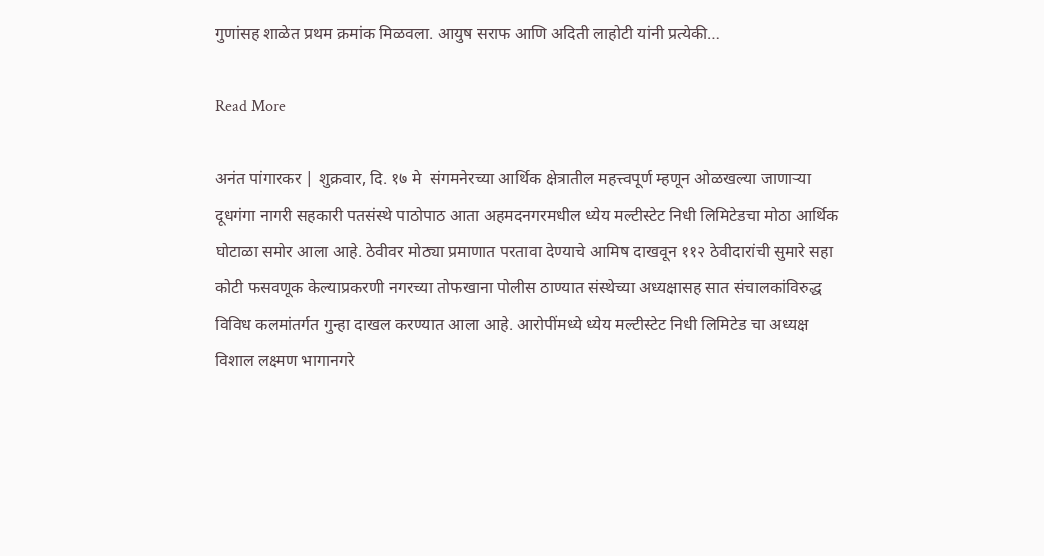गुणांसह शाळेत प्रथम क्रमांक मिळवला. आयुष सराफ आणि अदिती लाहोटी यांनी प्रत्येकी…

Read More

अनंत पांगारकर | शुक्रवार, दि. १७ मे  संगमनेरच्या आर्थिक क्षेत्रातील महत्त्वपूर्ण म्हणून ओळखल्या जाणाऱ्या दूधगंगा नागरी सहकारी पतसंस्थे पाठोपाठ आता अहमदनगरमधील ध्येय मल्टीस्टेट निधी लिमिटेडचा मोठा आर्थिक घोटाळा समोर आला आहे. ठेवीवर मोठ्या प्रमाणात परतावा देण्याचे आमिष दाखवून ११२ ठेवीदारांची सुमारे सहा कोटी फसवणूक केल्याप्रकरणी नगरच्या तोफखाना पोलीस ठाण्यात संस्थेच्या अध्यक्षासह सात संचालकांविरुद्ध विविध कलमांतर्गत गुन्हा दाखल करण्यात आला आहे. आरोपींमध्ये ध्येय मल्टीस्टेट निधी लिमिटेड चा अध्यक्ष विशाल लक्ष्मण भागानगरे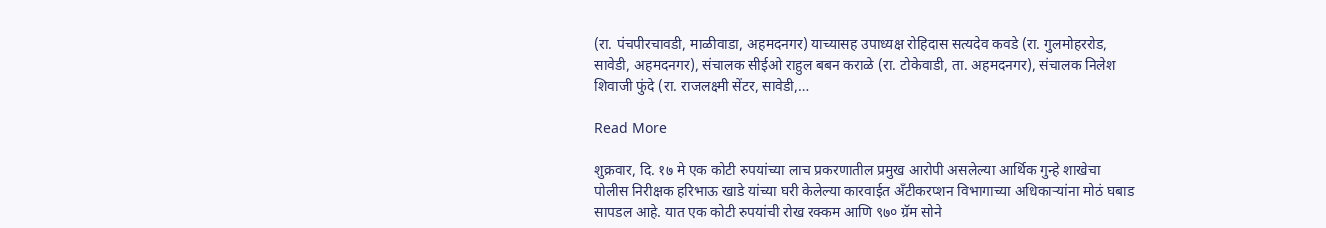(रा. पंचपीरचावडी, माळीवाडा, अहमदनगर) याच्यासह उपाध्यक्ष रोहिदास सत्यदेव कवडे (रा. गुलमोहररोड, सावेडी, अहमदनगर), संचालक सीईओ राहुल बबन कराळे (रा. टोकेवाडी, ता. अहमदनगर), संचालक निलेश शिवाजी फुंदे (रा. राजलक्ष्मी सेंटर, सावेडी,…

Read More

शुक्रवार, दि. १७ मे एक कोटी रुपयांच्या लाच प्रकरणातील प्रमुख आरोपी असलेल्या आर्थिक गुन्हे शाखेचा पोलीस निरीक्षक हरिभाऊ खाडे यांच्या घरी केलेल्या कारवाईत अँटीकरप्शन विभागाच्या अधिकाऱ्यांना मोठं घबाड सापडल आहे. यात एक कोटी रुपयांची रोख रक्कम आणि ९७० ग्रॅम सोने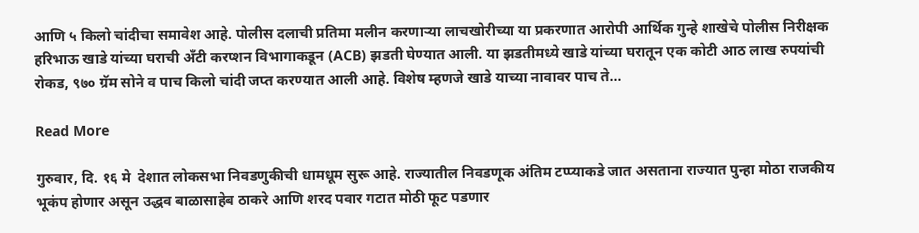आणि ५ किलो चांदीचा समावेश आहे. पोलीस दलाची प्रतिमा मलीन करणाऱ्या लाचखोरीच्या या प्रकरणात आरोपी आर्थिक गुन्हे शाखेचे पोलीस निरीक्षक हरिभाऊ खाडे यांच्या घराची अँटी करप्शन विभागाकडून (ACB) झडती घेण्यात आली. या झडतीमध्ये खाडे यांच्या घरातून एक कोटी आठ लाख रुपयांची रोकड, ९७० ग्रॅम सोने व पाच किलो चांदी जप्त करण्यात आली आहे. विशेष म्हणजे खाडे याच्या नावावर पाच ते…

Read More

गुरुवार, दि. १६ मे  देशात लोकसभा निवडणुकीची धामधूम सुरू आहे. राज्यातील निवडणूक अंतिम टप्प्याकडे जात असताना राज्यात पुन्हा मोठा राजकीय भूकंप होणार असून उद्धव बाळासाहेब ठाकरे आणि शरद पवार गटात मोठी फूट पडणार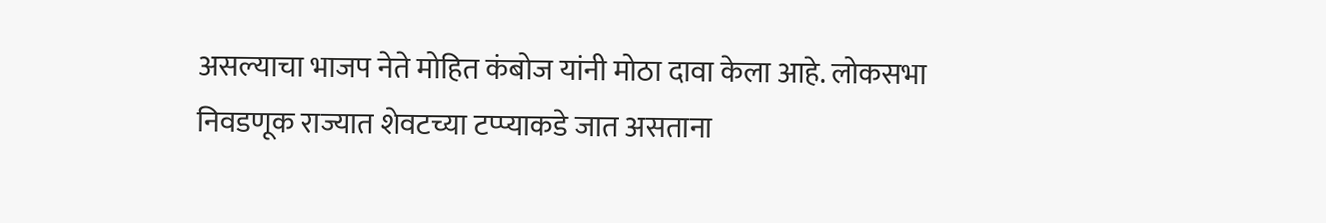असल्याचा भाजप नेते मोहित कंबोज यांनी मोठा दावा केला आहे. लोकसभा निवडणूक राज्यात शेवटच्या टप्प्याकडे जात असताना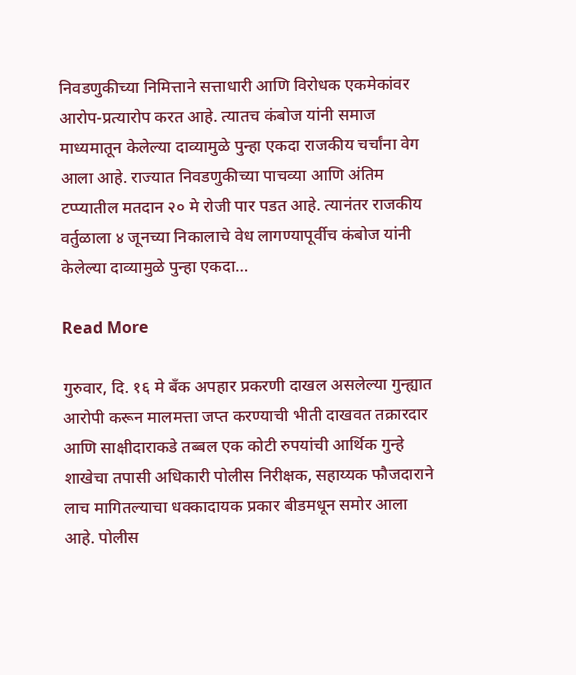निवडणुकीच्या निमित्ताने सत्ताधारी आणि विरोधक एकमेकांवर आरोप-प्रत्यारोप करत आहे. त्यातच कंबोज यांनी समाज माध्यमातून केलेल्या दाव्यामुळे पुन्हा एकदा राजकीय चर्चांना वेग आला आहे. राज्यात निवडणुकीच्या पाचव्या आणि अंतिम टप्प्यातील मतदान २० मे रोजी पार पडत आहे. त्यानंतर राजकीय वर्तुळाला ४ जूनच्या निकालाचे वेध लागण्यापूर्वीच कंबोज यांनी केलेल्या दाव्यामुळे पुन्हा एकदा…

Read More

गुरुवार, दि. १६ मे बँक अपहार प्रकरणी दाखल असलेल्या गुन्ह्यात आरोपी करून मालमत्ता जप्त करण्याची भीती दाखवत तक्रारदार आणि साक्षीदाराकडे तब्बल एक कोटी रुपयांची आर्थिक गुन्हे शाखेचा तपासी अधिकारी पोलीस निरीक्षक, सहाय्यक फौजदाराने लाच मागितल्याचा धक्कादायक प्रकार बीडमधून समोर आला आहे. पोलीस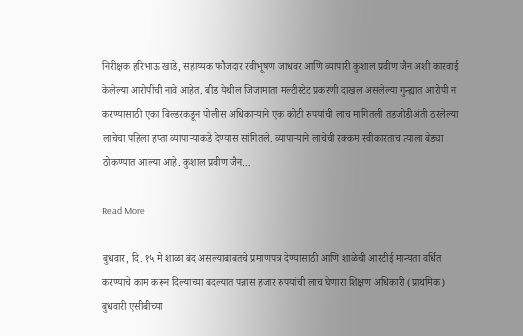निरीक्षक हरिभाऊ खाडे, सहाय्यक फौजदार रवीभूषण जाधवर आणि व्यापारी कुशाल प्रवीण जैन अशी कारवाई केलेल्या आरोपींची नावे आहेत. बीड येथील जिजामाता मल्टीस्टेट प्रकरणी दाखल असलेल्या गुन्ह्यात आरोपी न करण्यासाठी एका बिल्डरकडून पोलीस अधिकाऱ्याने एक कोटी रुपयांची लाच मागितली तडजोडीअंती ठरलेल्या लाचेचा पहिला हप्ता व्यापाऱ्याकडे देण्यास सांगितले. व्यापाऱ्याने लाचेची रक्कम स्वीकारताच त्याला बेड्या ठोकण्यात आल्या आहे. कुशाल प्रवीण जैन…

Read More

बुधवार, दि. १५ मे शाळा बंद असल्याबाबतचे प्रमाणपत्र देण्यासाठी आणि शाळेची आरटीई मान्यता वर्धित करण्याचे काम करून दिल्याच्या बदल्यात पन्नास हजार रुपयांची लाच घेणारा शिक्षण अधिकारी (प्राथमिक) बुधवारी एसीबीच्या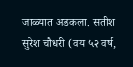जाळ्यात अडकला. सतीश सुरेश चौधरी (वय ५२ वर्ष,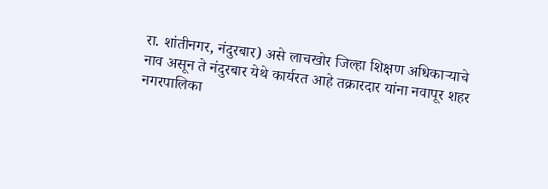रा. शांतीनगर, नंदुरबार) असे लाचखोर जिल्हा शिक्षण अधिकाऱ्याचे नाव असून ते नंदुरबार येथे कार्यरत आहे तक्रारदार यांना नवापूर शहर नगरपालिका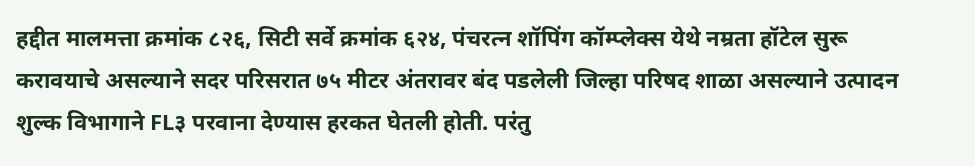हद्दीत मालमत्ता क्रमांक ८२६, सिटी सर्वे क्रमांक ६२४, पंचरत्न शॉपिंग कॉम्प्लेक्स येथे नम्रता हॉटेल सुरू करावयाचे असल्याने सदर परिसरात ७५ मीटर अंतरावर बंद पडलेली जिल्हा परिषद शाळा असल्याने उत्पादन शुल्क विभागाने FL३ परवाना देण्यास हरकत घेतली होती. परंतु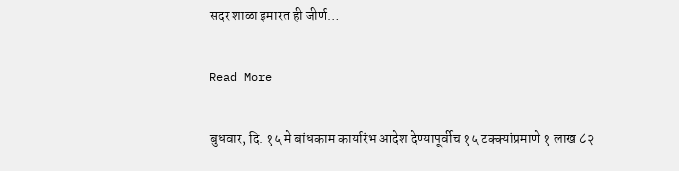सदर शाळा इमारत ही जीर्ण…

Read More

बुधवार, दि. १५ मे बांधकाम कार्यारंभ आदेश देण्यापूर्वीच १५ टक्क्यांप्रमाणे १ लाख ८२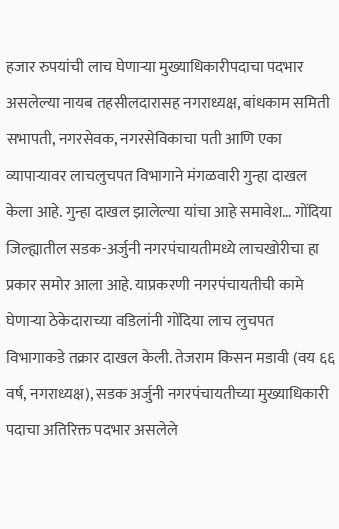हजार रुपयांची लाच घेणाऱ्या मुख्याधिकारीपदाचा पदभार असलेल्या नायब तहसीलदारासह नगराध्यक्ष, बांधकाम समिती सभापती, नगरसेवक, नगरसेविकाचा पती आणि एका व्यापाऱ्यावर लाचलुचपत विभागाने मंगळवारी गुन्हा दाखल केला आहे. गुन्हा दाखल झालेल्या यांचा आहे समावेश… गोंदिया जिल्ह्यातील सडक-अर्जुनी नगरपंचायतीमध्ये लाचखोरीचा हा प्रकार समोर आला आहे. याप्रकरणी नगरपंचायतीची कामे घेणाऱ्या ठेकेदाराच्या वडिलांनी गोंदिया लाच लुचपत विभागाकडे तक्रार दाखल केली. तेजराम किसन मडावी (वय ६६ वर्ष, नगराध्यक्ष), सडक अर्जुनी नगरपंचायतीच्या मुख्याधिकारी पदाचा अतिरिक्त पदभार असलेले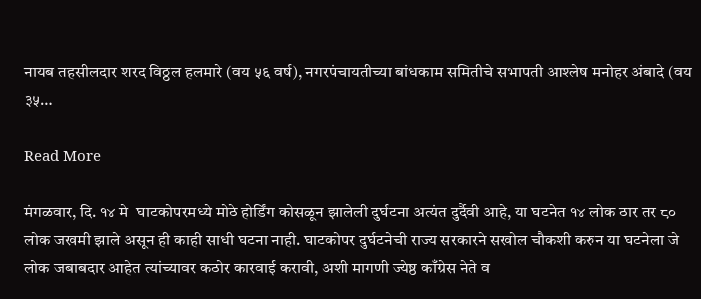नायब तहसीलदार शरद विठ्ठल हलमारे (वय ५६ वर्ष), नगरपंचायतीच्या बांधकाम समितीचे सभापती आश्लेष मनोहर अंबादे (वय ३५…

Read More

मंगळवार, दि. १४ मे  घाटकोपरमध्ये मोठे होर्डिंग कोसळून झालेली दुर्घटना अत्यंत दुर्दैवी आहे, या घटनेत १४ लोक ठार तर ८० लोक जखमी झाले असून ही काही साधी घटना नाही. घाटकोपर दुर्घटनेची राज्य सरकारने सखोल चौकशी करुन या घटनेला जे लोक जबाबदार आहेत त्यांच्यावर कठोर कारवाई करावी, अशी मागणी ज्येष्ठ काँग्रेस नेते व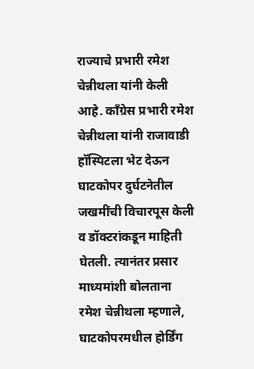राज्याचे प्रभारी रमेश चेन्नीथला यांनी केली आहे. काँग्रेस प्रभारी रमेश चेन्नीथला यांनी राजावाडी हॉस्पिटला भेट देऊन घाटकोपर दुर्घटनेतील जखमींची विचारपूस केली व डॉक्टरांकडून माहिती घेतली. त्यानंतर प्रसार माध्यमांशी बोलताना रमेश चेन्नीथला म्हणाले, घाटकोपरमधील होर्डिंग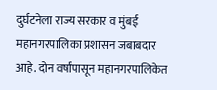दुर्घटनेला राज्य सरकार व मुंबई महानगरपालिका प्रशासन जबाबदार आहे. दोन वर्षांपासून महानगरपालिकेत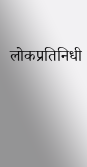लोकप्रतिनिधी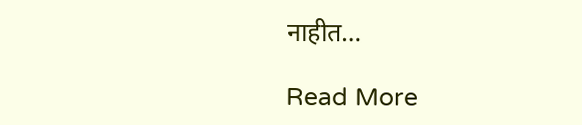नाहीत…

Read More